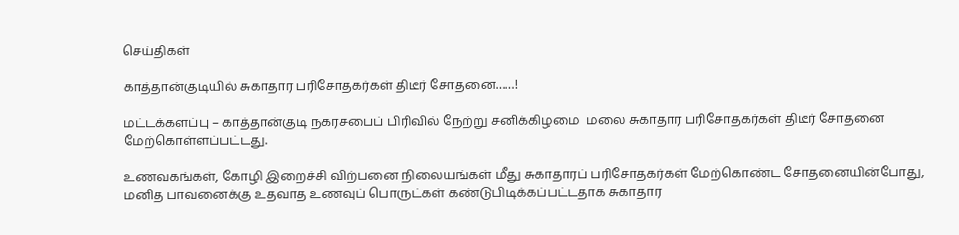செய்திகள்

காத்தான்குடியில் சுகாதார பரிசோதகர்கள் திடீர் சோதனை……!

மட்டக்களப்பு – காத்தான்குடி நகரசபைப் பிரிவில் நேற்று சனிக்கிழமை  மலை சுகாதார பரிசோதகர்கள் திடீர் சோதனை மேற்கொள்ளப்பட்டது.

உணவகங்கள், கோழி இறைச்சி விற்பனை நிலையங்கள் மீது சுகாதாரப் பரிசோதகர்கள் மேற்கொண்ட சோதனையின்போது, மனித பாவனைக்கு உதவாத உணவுப் பொருட்கள் கண்டுபிடிக்கப்பட்டதாக சுகாதார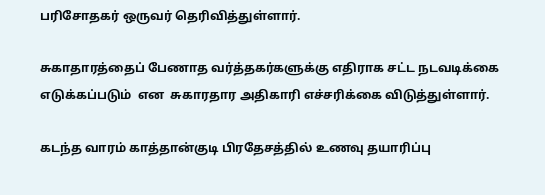பரிசோதகர் ஒருவர் தெரிவித்துள்ளார்.

சுகாதாரத்தைப் பேணாத வர்த்தகர்களுக்கு எதிராக சட்ட நடவடிக்கை எடுக்கப்படும்  என  சுகாரதார அதிகாரி எச்சரிக்கை விடுத்துள்ளார்.

கடந்த வாரம் காத்தான்குடி பிரதேசத்தில் உணவு தயாரிப்பு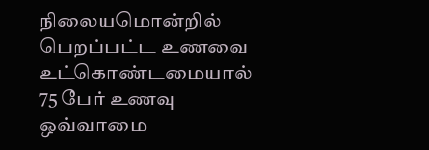நிலையமொன்றில் பெறப்பட்ட உணவை உட்கொண்டமையால் 75 பேர் உணவு ஒவ்வாமை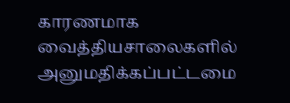காரணமாக வைத்தியசாலைகளில் அனுமதிக்கப்பட்டமை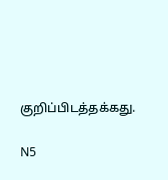குறிப்பிடத்தக்கது.

N5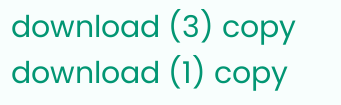download (3) copy download (1) copy